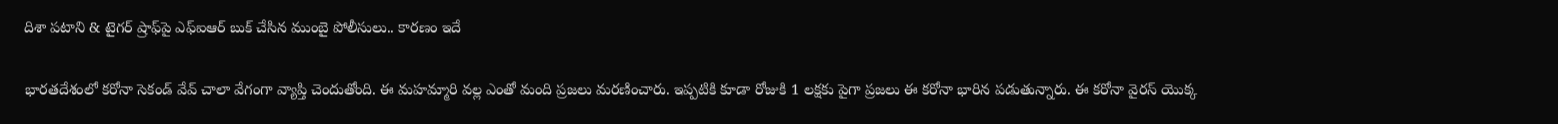దిశా పటాని & టైగర్ ష్రాఫ్‌పై ఎఫ్‌ఐఆర్‌ బుక్ చేసిన ముంబై పోలీసులు.. కారణం ఇదే

భారతదేశంలో కరోనా సెకండ్ వేవ్ చాలా వేగంగా వ్యాప్తి చెందుతోంది. ఈ మహమ్మారి వల్ల ఎంతో మంది ప్రజలు మరణించారు. ఇప్పటికి కూడా రోజుకి 1 లక్షకు పైగా ప్రజలు ఈ కరోనా భారిన పడుతున్నారు. ఈ కరోనా వైరస్ యొక్క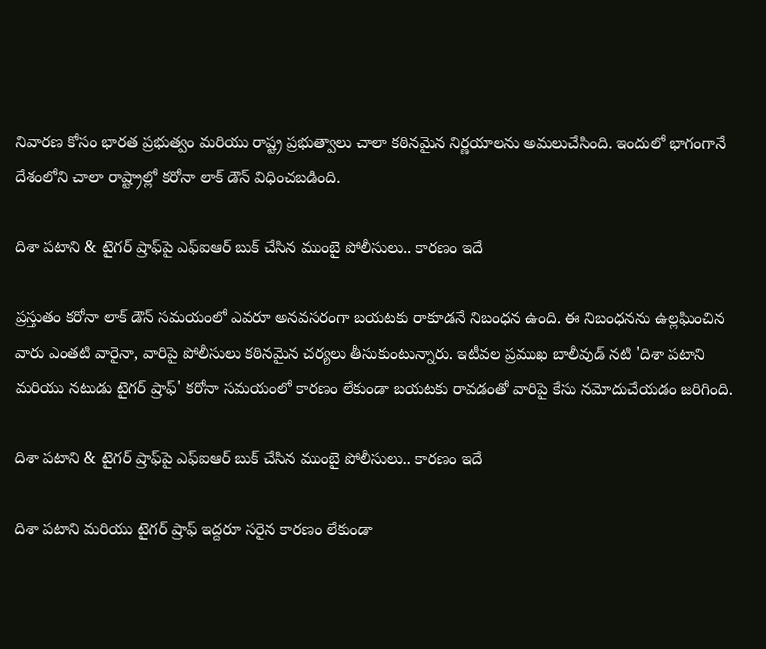నివారణ కోసం భారత ప్రభుత్వం మరియు రాష్ట్ర ప్రభుత్వాలు చాలా కఠినమైన నిర్ణయాలను అమలుచేసింది. ఇందులో భాగంగానే దేశంలోని చాలా రాష్ట్రాల్లో కరోనా లాక్ డౌన్ విధించబడింది.

దిశా పటాని & టైగర్ ష్రాఫ్‌పై ఎఫ్‌ఐఆర్‌ బుక్ చేసిన ముంబై పోలీసులు.. కారణం ఇదే

ప్రస్తుతం కరోనా లాక్ డౌన్ సమయంలో ఎవరూ అనవసరంగా బయటకు రాకూడనే నిబంధన ఉంది. ఈ నిబంధనను ఉల్లఘించిన వారు ఎంతటి వారైనా, వారిపై పోలీసులు కఠినమైన చర్యలు తీసుకుంటున్నారు. ఇటీవల ప్రముఖ బాలీవుడ్ నటి 'దిశా పటాని మరియు నటుడు టైగర్ ష్రాఫ్' కరోనా సమయంలో కారణం లేకుండా బయటకు రావడంతో వారిపై కేసు నమోదుచేయడం జరిగింది.

దిశా పటాని & టైగర్ ష్రాఫ్‌పై ఎఫ్‌ఐఆర్‌ బుక్ చేసిన ముంబై పోలీసులు.. కారణం ఇదే

దిశా పటాని మరియు టైగర్ ష్రాఫ్ ఇద్దరూ సరైన కారణం లేకుండా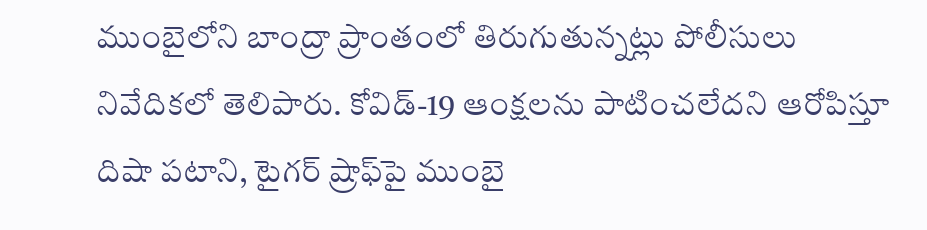ముంబైలోని బాంద్రా ప్రాంతంలో తిరుగుతున్నట్లు పోలీసులు నివేదికలో తెలిపారు. కోవిడ్-19 ఆంక్షలను పాటించలేదని ఆరోపిస్తూ దిషా పటాని, టైగర్ ష్రాఫ్‌పై ముంబై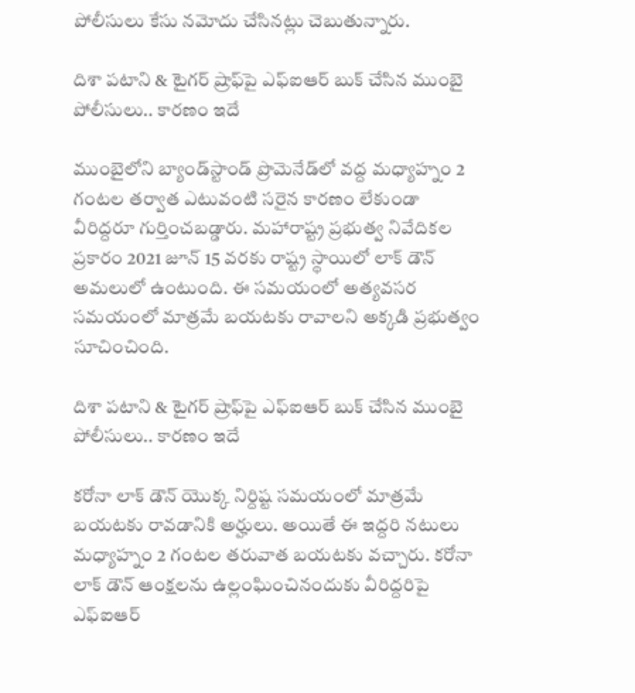పోలీసులు కేసు నమోదు చేసినట్లు చెబుతున్నారు.

దిశా పటాని & టైగర్ ష్రాఫ్‌పై ఎఫ్‌ఐఆర్‌ బుక్ చేసిన ముంబై పోలీసులు.. కారణం ఇదే

ముంబైలోని బ్యాండ్‌స్టాండ్ ప్రొమెనేడ్‌లో వద్ద మధ్యాహ్నం 2 గంటల తర్వాత ఎటువంటి సరైన కారణం లేకుండా వీరిద్దరూ గుర్తించబడ్డారు. మహారాష్ట్ర ప్రభుత్వ నివేదికల ప్రకారం 2021 జూన్ 15 వరకు రాష్ట్ర స్థాయిలో లాక్ డౌన్ అమలులో ఉంటుంది. ఈ సమయంలో అత్యవసర సమయంలో మాత్రమే బయటకు రావాలని అక్కడి ప్రభుత్వం సూచించింది.

దిశా పటాని & టైగర్ ష్రాఫ్‌పై ఎఫ్‌ఐఆర్‌ బుక్ చేసిన ముంబై పోలీసులు.. కారణం ఇదే

కరోనా లాక్ డౌన్ యొక్క నిర్దిష్ట సమయంలో మాత్రమే బయటకు రావడానికి అర్హులు. అయితే ఈ ఇద్దరి నటులు మధ్యాహ్నం 2 గంటల తరువాత బయటకు వచ్చారు. కరోనా లాక్ డౌన్ ఆంక్షలను ఉల్లంఘించినందుకు వీరిద్దరిపై ఎఫ్ఐఆర్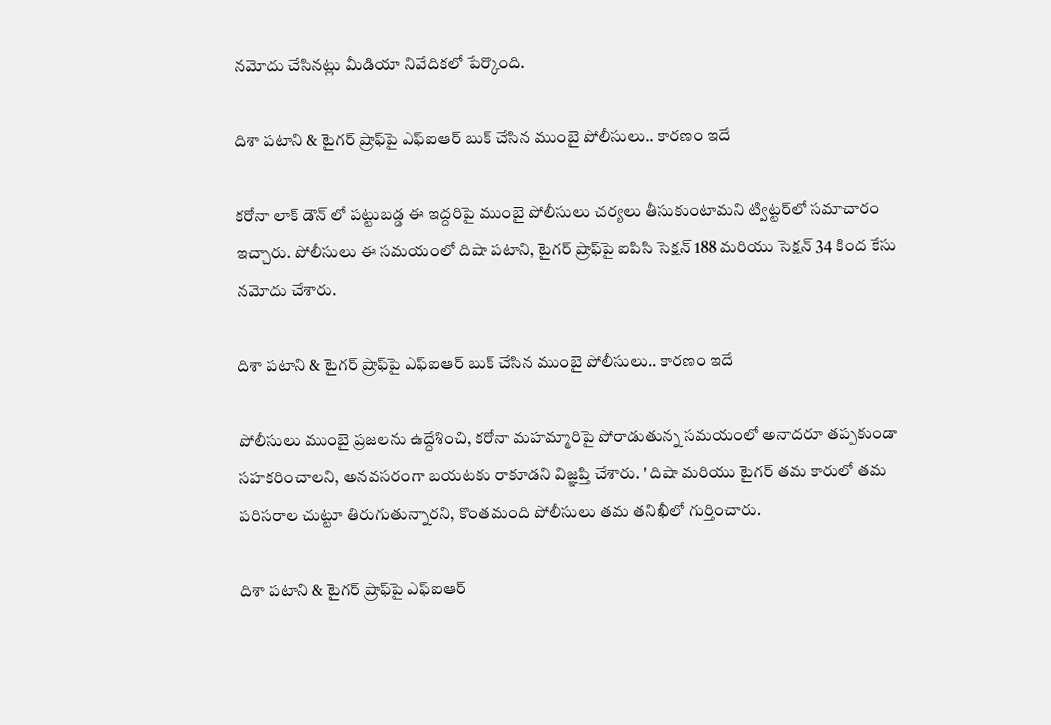నమోదు చేసినట్లు మీడియా నివేదికలో పేర్కొంది.

దిశా పటాని & టైగర్ ష్రాఫ్‌పై ఎఫ్‌ఐఆర్‌ బుక్ చేసిన ముంబై పోలీసులు.. కారణం ఇదే

కరోనా లాక్ డౌన్ లో పట్టుబడ్డ ఈ ఇద్దరిపై ముంబై పోలీసులు చర్యలు తీసుకుంటామని ట్విట్టర్‌లో సమాచారం ఇచ్చారు. పోలీసులు ఈ సమయంలో దిషా పటాని, టైగర్ ష్రాఫ్‌పై ఐపిసి సెక్షన్ 188 మరియు సెక్షన్ 34 కింద కేసు నమోదు చేశారు.

దిశా పటాని & టైగర్ ష్రాఫ్‌పై ఎఫ్‌ఐఆర్‌ బుక్ చేసిన ముంబై పోలీసులు.. కారణం ఇదే

పోలీసులు ముంబై ప్రజలను ఉద్దేశించి, కరోనా మహమ్మారిపై పోరాడుతున్న సమయంలో అనాదరూ తప్పకుండా సహకరించాలని, అనవసరంగా బయటకు రాకూడని విజ్ఞప్తి చేశారు. ' దిషా మరియు టైగర్ తమ కారులో తమ పరిసరాల చుట్టూ తిరుగుతున్నారని, కొంతమంది పోలీసులు తమ తనిఖీలో గుర్తించారు.

దిశా పటాని & టైగర్ ష్రాఫ్‌పై ఎఫ్‌ఐఆర్‌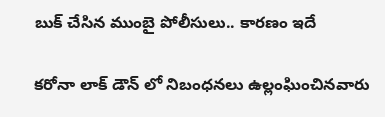బుక్ చేసిన ముంబై పోలీసులు.. కారణం ఇదే

కరోనా లాక్ డౌన్ లో నిబంధనలు ఉల్లంఘించినవారు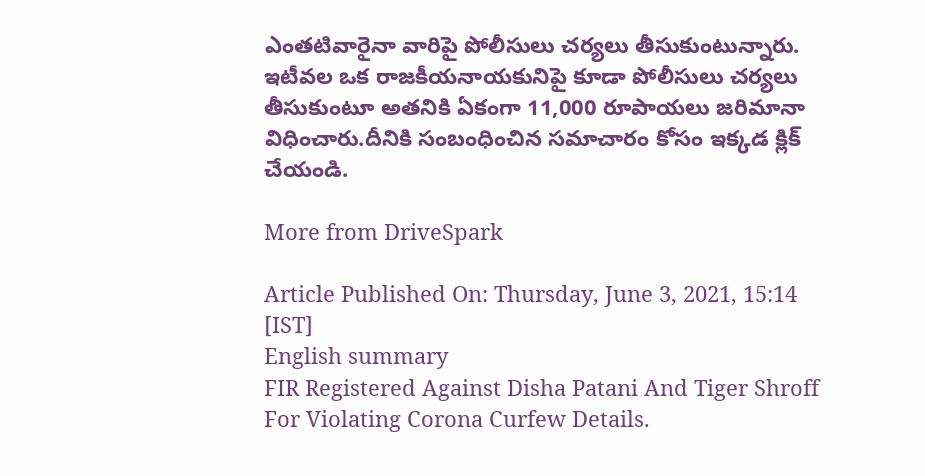ఎంతటివారైనా వారిపై పోలీసులు చర్యలు తీసుకుంటున్నారు. ఇటీవల ఒక రాజకీయనాయకునిపై కూడా పోలీసులు చర్యలు తీసుకుంటూ అతనికి ఏకంగా 11,000 రూపాయలు జరిమానా విధించారు.దీనికి సంబంధించిన సమాచారం కోసం ఇక్కడ క్లిక్ చేయండి.

More from DriveSpark

Article Published On: Thursday, June 3, 2021, 15:14 [IST]
English summary
FIR Registered Against Disha Patani And Tiger Shroff For Violating Corona Curfew Details.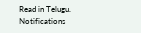Read in Telugu.
Notifications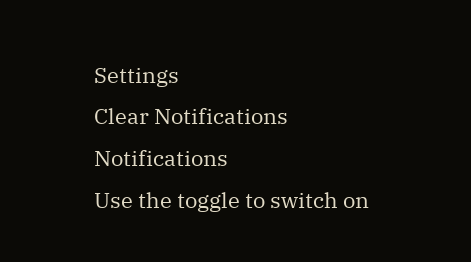Settings
Clear Notifications
Notifications
Use the toggle to switch on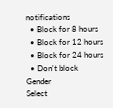notifications
  • Block for 8 hours
  • Block for 12 hours
  • Block for 24 hours
  • Don't block
Gender
Select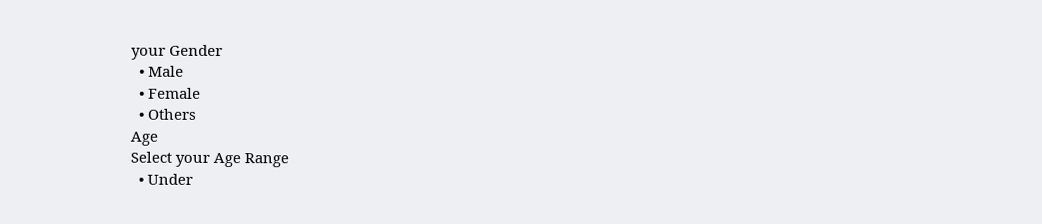your Gender
  • Male
  • Female
  • Others
Age
Select your Age Range
  • Under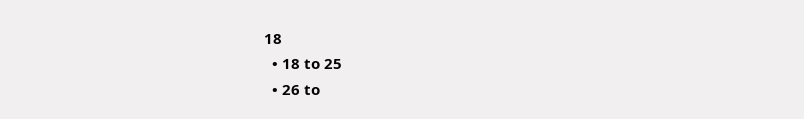18
  • 18 to 25
  • 26 to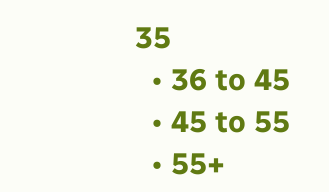35
  • 36 to 45
  • 45 to 55
  • 55+